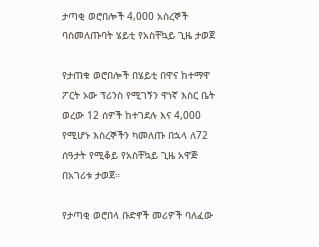ታጣቂ ወሮበሎች 4,000 አስረኞች ባስመለጡባት ሄይቲ የአስቸኳይ ጊዜ ታወጀ

የታጠቁ ወሮበሎች በሄይቲ በዋና ከተማዋ ፖርት ኦው ፕሪንስ የሚገኝን ዋነኛ እስር ቤት ወረው 12 ሰዎች ከተገደሉ እና 4,000 የሚሆኑ እስረኞችን ካመለጡ በኋላ ለ72 ሰዓታት የሚቆይ የአስቸኳይ ጊዜ አዋጅ በአገሪቱ ታወጀ።

የታጣቂ ወሮበላ ቡድኖች መሪዎች ባለፈው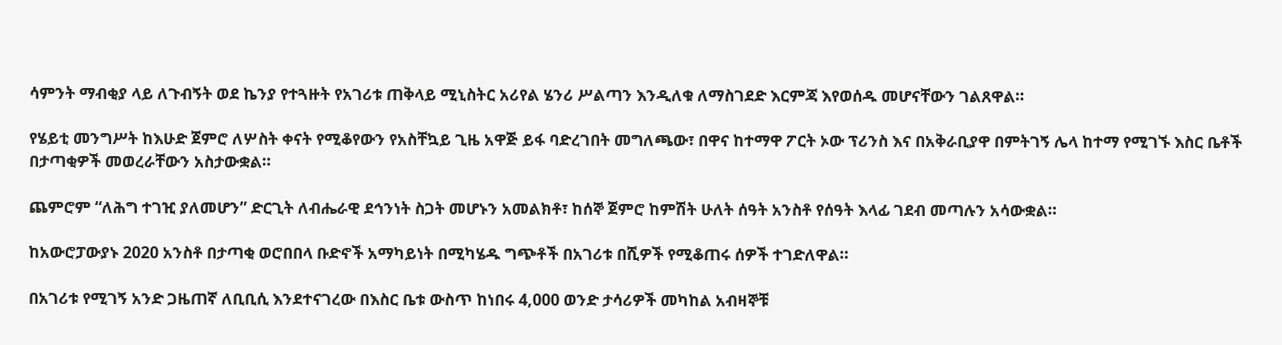ሳምንት ማብቂያ ላይ ለጉብኝት ወደ ኬንያ የተጓዙት የአገሪቱ ጠቅላይ ሚኒስትር አሪየል ሄንሪ ሥልጣን እንዲለቁ ለማስገደድ እርምጃ እየወሰዱ መሆናቸውን ገልጸዋል።

የሄይቲ መንግሥት ከእሁድ ጀምሮ ለሦስት ቀናት የሚቆየውን የአስቸኳይ ጊዜ አዋጅ ይፋ ባድረገበት መግለጫው፣ በዋና ከተማዋ ፖርት ኦው ፕሪንስ እና በአቅራቢያዋ በምትገኝ ሌላ ከተማ የሚገኙ እስር ቤቶች በታጣቂዎች መወረራቸውን አስታውቋል።

ጨምሮም “ለሕግ ተገዢ ያለመሆን” ድርጊት ለብሔራዊ ደኅንነት ስጋት መሆኑን አመልክቶ፣ ከሰኞ ጀምሮ ከምሽት ሁለት ሰዓት አንስቶ የሰዓት እላፊ ገደብ መጣሉን አሳውቋል።

ከአውሮፓውያኑ 2020 አንስቶ በታጣቂ ወሮበበላ ቡድኖች አማካይነት በሚካሄዱ ግጭቶች በአገሪቱ በሺዎች የሚቆጠሩ ሰዎች ተገድለዋል።

በአገሪቱ የሚገኝ አንድ ጋዜጠኛ ለቢቢሲ እንደተናገረው በእስር ቤቱ ውስጥ ከነበሩ 4,000 ወንድ ታሳሪዎች መካከል አብዛኞቹ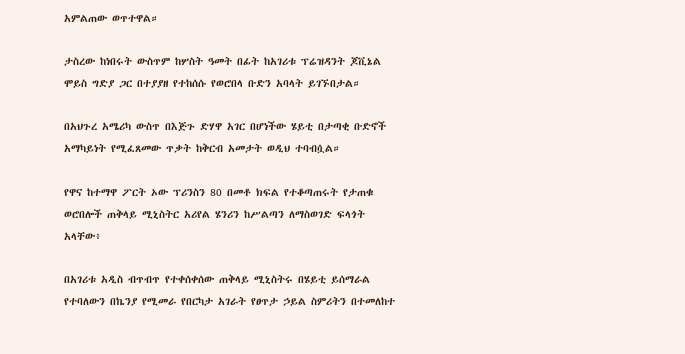አምልጠው ወጥተዋል።

ታስረው ከነበሩት ውስጥም ከሦስት ዓመት በፊት ከአገሪቱ ፕሬዝዳንት ጆቪኔል ሞይስ ግድያ ጋር በተያያዘ የተከሰሱ የወሮበላ ቡድን አባላት ይገኙበታል።

በአህጉረ አሜሪካ ውስጥ በእጅጉ ድሃዋ አገር በሆነችው ሄይቲ በታጣቂ ቡድኖች አማካይነት የሚፈጸመው ጥቃት ከቅርብ አመታት ወዲህ ተባብሷል።

የዋና ከተማዋ ፖርት ኦው ፕሪንስን 80 በመቶ ክፍል የተቆጣጠሩት የታጠቁ ወሮበሎች ጠቅላይ ሚኒስትር አሪየል ሄንሪን ከሥልጣን ለማስወገድ ፍላጎት አላቸው፥

በአገሪቱ አዲስ ብጥብጥ የተቀሰቀሰው ጠቅላይ ሚኒስትሩ በሄይቲ ይሰማራል የተባለውን በኬንያ የሚመራ የበርካታ አገራት የፀጥታ ኃይል ስምሪትን በተመለከተ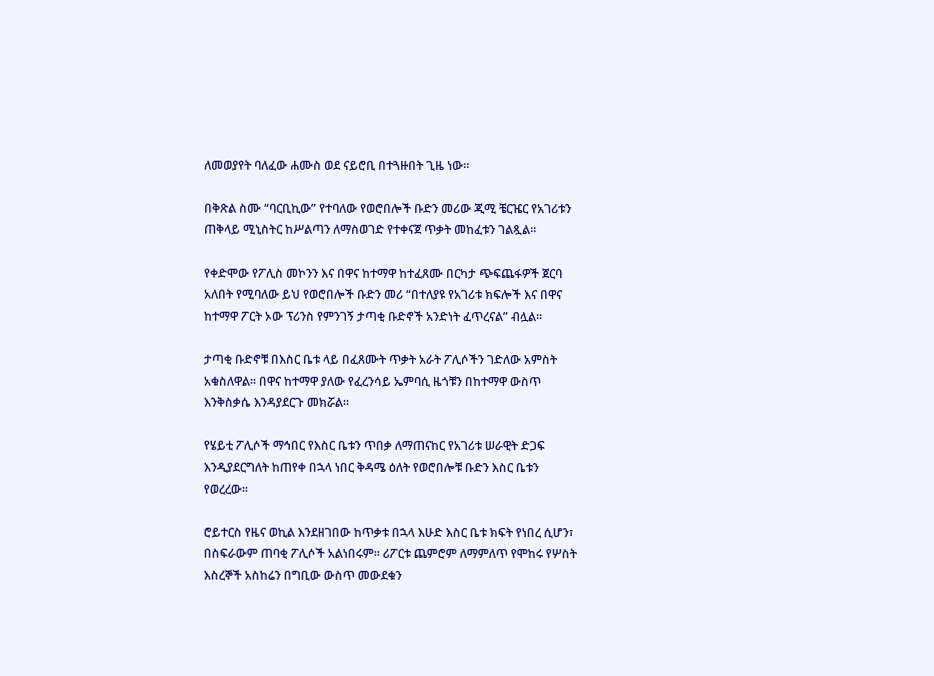ለመወያየት ባለፈው ሐሙስ ወደ ናይሮቢ በተጓዙበት ጊዜ ነው።

በቅጽል ስሙ “ባርቢኪው” የተባለው የወሮበሎች ቡድን መሪው ጂሚ ቼርዤር የአገሪቱን ጠቅላይ ሚኒስትር ከሥልጣን ለማስወገድ የተቀናጀ ጥቃት መከፈቱን ገልጿል።

የቀድሞው የፖሊስ መኮንን እና በዋና ከተማዋ ከተፈጸሙ በርካታ ጭፍጨፋዎች ጀርባ አለበት የሚባለው ይህ የወሮበሎች ቡድን መሪ “በተለያዩ የአገሪቱ ክፍሎች እና በዋና ከተማዋ ፖርት ኦው ፕሪንስ የምንገኝ ታጣቂ ቡድኖች አንድነት ፈጥረናል” ብሏል።

ታጣቂ ቡድኖቹ በእስር ቤቱ ላይ በፈጸሙት ጥቃት አራት ፖሊሶችን ገድለው አምስት አቁስለዋል። በዋና ከተማዋ ያለው የፈረንሳይ ኤምባሲ ዜጎቹን በከተማዋ ውስጥ እንቅስቃሴ እንዳያደርጉ መክሯል።

የሄይቲ ፖሊሶች ማኅበር የእስር ቤቱን ጥበቃ ለማጠናከር የአገሪቱ ሠራዊት ድጋፍ እንዲያደርግለት ከጠየቀ በኋላ ነበር ቅዳሜ ዕለት የወሮበሎቹ ቡድን እስር ቤቱን የወረረው።

ሮይተርስ የዜና ወኪል እንደዘገበው ከጥቃቱ በኋላ እሁድ እስር ቤቱ ክፍት የነበረ ሲሆን፣ በስፍራውም ጠባቂ ፖሊሶች አልነበሩም። ሪፖርቱ ጨምሮም ለማምለጥ የሞከሩ የሦስት እስረኞች አስከሬን በግቢው ውስጥ መውደቁን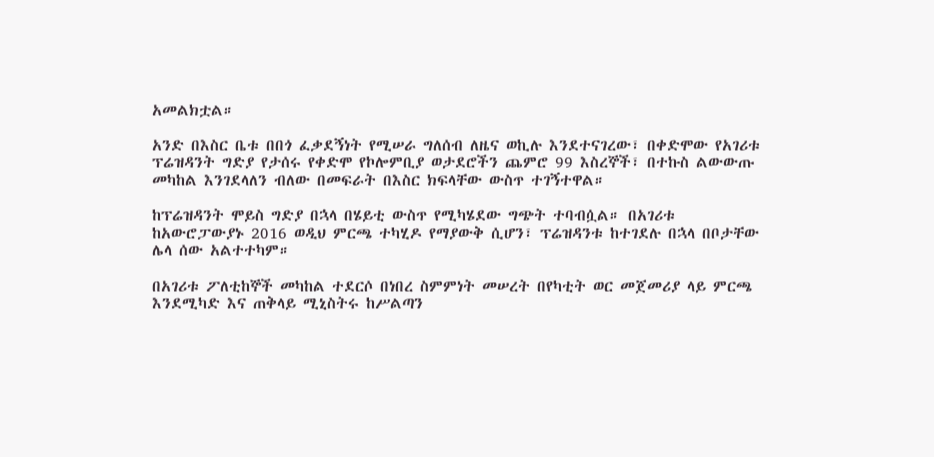አመልክቷል።

አንድ በእስር ቤቱ በበጎ ፈቃደኝነት የሚሠራ ግለሰብ ለዜና ወኪሉ እንደተናገረው፣ በቀድሞው የአገሪቱ ፕሬዝዳንት ግድያ የታሰሩ የቀድሞ የኮሎምቢያ ወታደሮችን ጨምሮ 99 እስረኞች፣ በተኩስ ልውውጡ መካከል እንገደላለን ብለው በመፍራት በእስር ክፍላቸው ውስጥ ተገኝተዋል።

ከፕሬዝዳንት ሞይስ ግድያ በኋላ በሄይቲ ውስጥ የሚካሄደው ግጭት ተባብሷል። በአገሪቱ ከአውሮፓውያኑ 2016 ወዲህ ምርጫ ተካሂዶ የማያውቅ ሲሆን፣ ፕሬዝዳንቱ ከተገደሉ በኋላ በቦታቸው ሌላ ሰው አልተተካም።

በአገሪቱ ፖለቲከኞች መካከል ተደርሶ በነበረ ስምምነት መሠረት በየካቲት ወር መጀመሪያ ላይ ምርጫ እንደሚካድ እና ጠቅላይ ሚኒስትሩ ከሥልጣን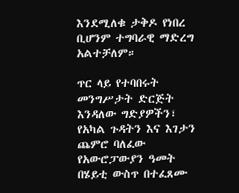እንደሚለቁ ታቅዶ የነበረ ቢሆንም ተግባራዊ ማድረግ አልተቻለም።

ጥር ላይ የተባበሩት መንግሥታት ድርጅት እንዳለው ግድያዎችን፣ የአካል ጉዳትን እና እገታን ጨምሮ ባለፈው የአውሮፓውያን ዓመት በሄይቲ ውስጥ በተፈጸሙ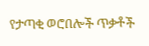የታጣቂ ወሮበሎች ጥቃቶች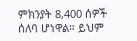ምክንያት 8,400 ሰዎች ሰለባ ሆነዋል። ይህም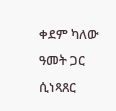ቀደም ካለው ዓመት ጋር ሲነጻጸር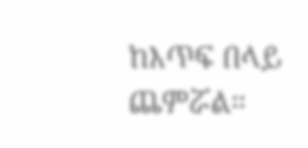ከእጥፍ በላይ ጨምሯል።